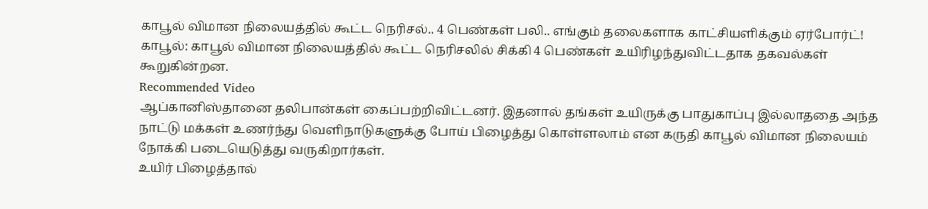காபூல் விமான நிலையத்தில் கூட்ட நெரிசல்.. 4 பெண்கள் பலி.. எங்கும் தலைகளாக காட்சியளிக்கும் ஏர்போர்ட்!
காபூல்: காபூல் விமான நிலையத்தில் கூட்ட நெரிசலில் சிக்கி 4 பெண்கள் உயிரிழந்துவிட்டதாக தகவல்கள் கூறுகின்றன.
Recommended Video
ஆப்கானிஸ்தானை தலிபான்கள் கைப்பற்றிவிட்டனர். இதனால் தங்கள் உயிருக்கு பாதுகாப்பு இல்லாததை அந்த நாட்டு மக்கள் உணர்ந்து வெளிநாடுகளுக்கு போய் பிழைத்து கொள்ளலாம் என கருதி காபூல் விமான நிலையம் நோக்கி படையெடுத்து வருகிறார்கள்.
உயிர் பிழைத்தால்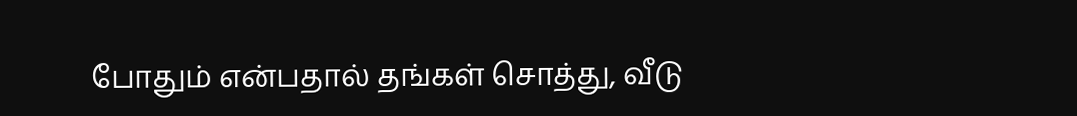போதும் என்பதால் தங்கள் சொத்து, வீடு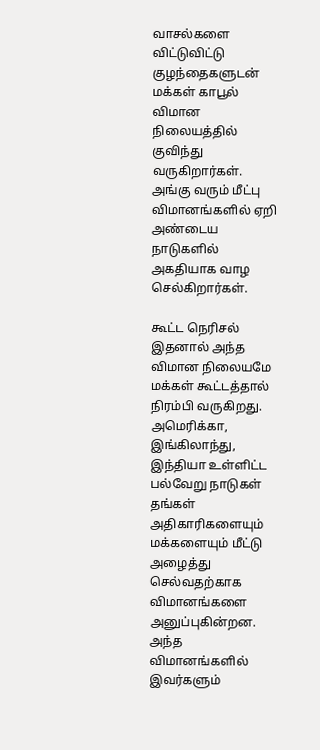வாசல்களை விட்டுவிட்டு குழந்தைகளுடன் மக்கள் காபூல் விமான நிலையத்தில் குவிந்து வருகிறார்கள். அங்கு வரும் மீட்பு விமானங்களில் ஏறி அண்டைய நாடுகளில் அகதியாக வாழ செல்கிறார்கள்.

கூட்ட நெரிசல்
இதனால் அந்த விமான நிலையமே மக்கள் கூட்டத்தால் நிரம்பி வருகிறது. அமெரிக்கா, இங்கிலாந்து, இந்தியா உள்ளிட்ட பல்வேறு நாடுகள் தங்கள் அதிகாரிகளையும் மக்களையும் மீட்டு அழைத்து செல்வதற்காக விமானங்களை அனுப்புகின்றன. அந்த விமானங்களில் இவர்களும்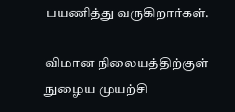பயணித்து வருகிறார்கள்.

விமான நிலையத்திற்குள் நுழைய முயற்சி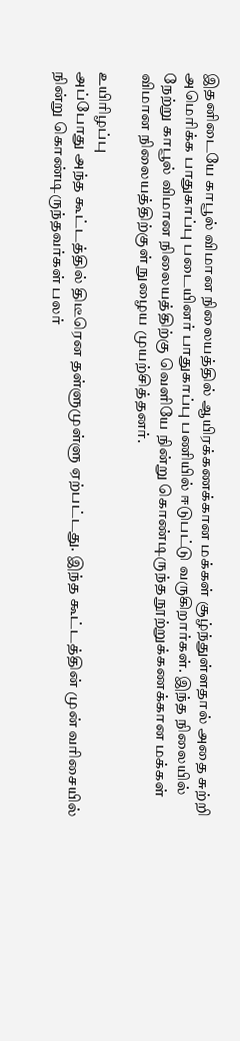இதனிடையே காபூல் விமான நிலையத்தில் ஆயிரக்கணக்கான மக்கள் சூழ்ந்துள்ளதால் அதை சுற்றி அமெரிக்க பாதுகாப்பு படையினர் பாதுகாப்பு பணியில் ஈடுபட்டு வருகிறார்கள். இந்த நிலையில் நேற்று காபூல் விமான நிலையத்திற்கு வெளியே நின்று கொண்டிருந்த நூற்றுக்கணக்கான மக்கள் விமான நிலையத்திற்குள் நுழைய முயற்சித்தனர்.

உயிரிழப்பு
அப்போது அந்த கூட்டத்தில் திடீரென தள்ளுமுள்ளு ஏற்பட்டது. இந்த கூட்டத்தின் முன் வரிசையில் நின்று கொண்டிருந்தவர்கள் பலர்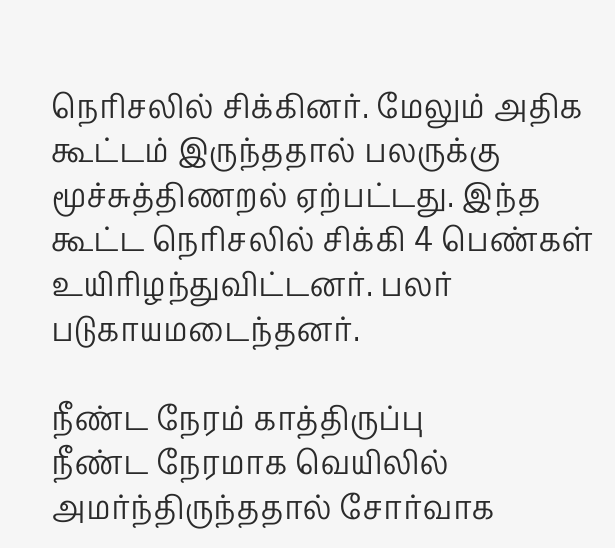நெரிசலில் சிக்கினர். மேலும் அதிக கூட்டம் இருந்ததால் பலருக்கு மூச்சுத்திணறல் ஏற்பட்டது. இந்த கூட்ட நெரிசலில் சிக்கி 4 பெண்கள் உயிரிழந்துவிட்டனர். பலர் படுகாயமடைந்தனர்.

நீண்ட நேரம் காத்திருப்பு
நீண்ட நேரமாக வெயிலில் அமர்ந்திருந்ததால் சோர்வாக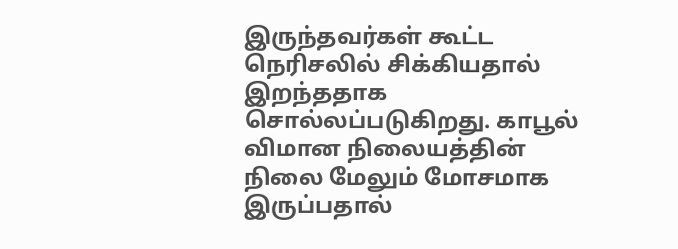இருந்தவர்கள் கூட்ட நெரிசலில் சிக்கியதால் இறந்ததாக சொல்லப்படுகிறது. காபூல் விமான நிலையத்தின் நிலை மேலும் மோசமாக இருப்பதால்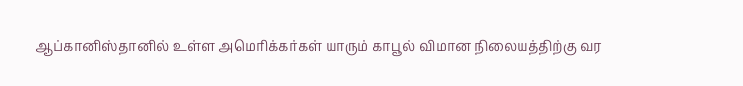ஆப்கானிஸ்தானில் உள்ள அமெரிக்கர்கள் யாரும் காபூல் விமான நிலையத்திற்கு வர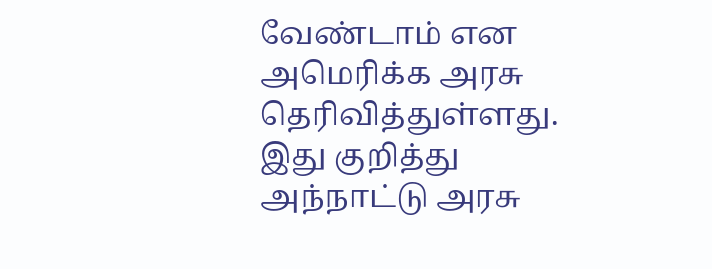வேண்டாம் என அமெரிக்க அரசு தெரிவித்துள்ளது. இது குறித்து அந்நாட்டு அரசு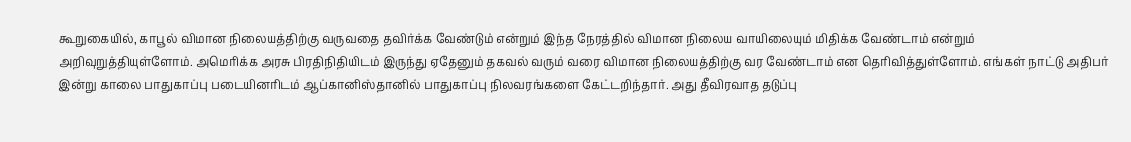கூறுகையில், காபூல் விமான நிலையத்திற்கு வருவதை தவிர்க்க வேண்டும் என்றும் இந்த நேரத்தில் விமான நிலைய வாயிலையும் மிதிக்க வேண்டாம் என்றும் அறிவுறுத்தியுள்ளோம். அமெரிக்க அரசு பிரதிநிதியிடம் இருந்து ஏதேனும் தகவல் வரும் வரை விமான நிலையத்திற்கு வர வேண்டாம் என தெரிவித்துள்ளோம். எங்கள் நாட்டு அதிபர் இன்று காலை பாதுகாப்பு படையினரிடம் ஆப்கானிஸ்தானில் பாதுகாப்பு நிலவரங்களை கேட்டறிந்தார். அது தீவிரவாத தடுப்பு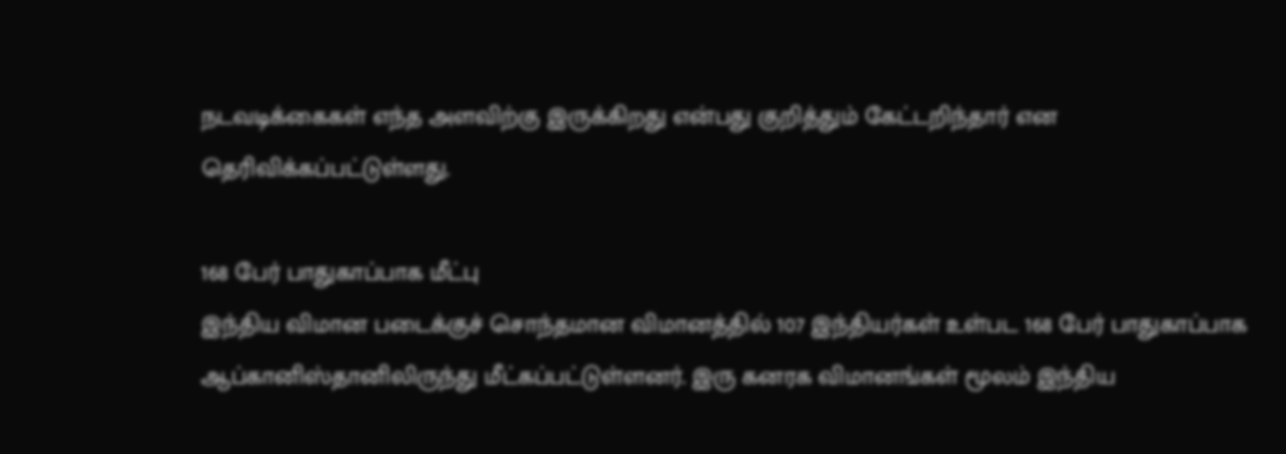நடவடிக்கைகள் எந்த அளவிற்கு இருக்கிறது என்பது குறித்தும் கேட்டறிந்தார் என தெரிவிக்கப்பட்டுள்ளது.

168 பேர் பாதுகாப்பாக மீட்பு
இந்திய விமான படைக்குச் சொந்தமான விமானத்தில் 107 இந்தியர்கள் உள்பட 168 பேர் பாதுகாப்பாக ஆப்கானிஸ்தானிலிருந்து மீட்கப்பட்டுள்ளனர். இரு கனரக விமானங்கள் மூலம் இந்திய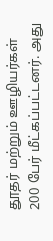தூதர் மற்றும் ஊழியர்கள் 200 பேர் மீட்கப்பட்டனர். அது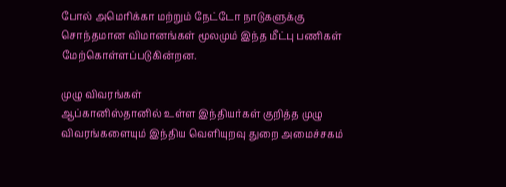போல் அமெரிக்கா மற்றும் நேட்டோ நாடுகளுக்கு சொந்தமான விமானங்கள் மூலமும் இந்த மீட்பு பணிகள் மேற்கொள்ளப்படுகின்றன.

முழு விவரங்கள்
ஆப்கானிஸ்தானில் உள்ள இந்தியர்கள் குறித்த முழு விவரங்களையும் இந்திய வெளியுறவு துறை அமைச்சகம்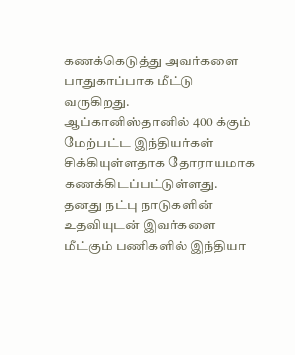கணக்கெடுத்து அவர்களை பாதுகாப்பாக மீட்டு வருகிறது. ஆப்கானிஸ்தானில் 400 க்கும் மேற்பட்ட இந்தியர்கள் சிக்கியுள்ளதாக தோராயமாக கணக்கிடப்பட்டுள்ளது. தனது நட்பு நாடுகளின் உதவியுடன் இவர்களை மீட்கும் பணிகளில் இந்தியா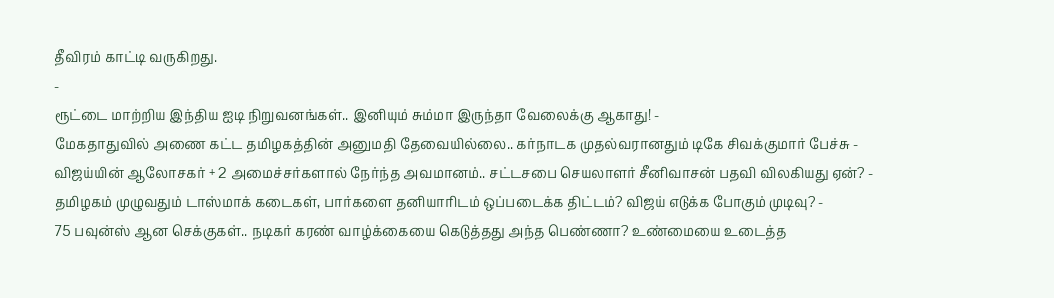தீவிரம் காட்டி வருகிறது.
-
ரூட்டை மாற்றிய இந்திய ஐடி நிறுவனங்கள்.. இனியும் சும்மா இருந்தா வேலைக்கு ஆகாது! -
மேகதாதுவில் அணை கட்ட தமிழகத்தின் அனுமதி தேவையில்லை.. கர்நாடக முதல்வரானதும் டிகே சிவக்குமார் பேச்சு -
விஜய்யின் ஆலோசகர் + 2 அமைச்சர்களால் நேர்ந்த அவமானம்.. சட்டசபை செயலாளர் சீனிவாசன் பதவி விலகியது ஏன்? -
தமிழகம் முழுவதும் டாஸ்மாக் கடைகள், பார்களை தனியாரிடம் ஒப்படைக்க திட்டம்? விஜய் எடுக்க போகும் முடிவு? -
75 பவுன்ஸ் ஆன செக்குகள்.. நடிகர் கரண் வாழ்க்கையை கெடுத்தது அந்த பெண்ணா? உண்மையை உடைத்த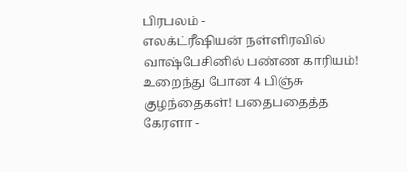பிரபலம் -
எலக்ட்ரீஷியன் நள்ளிரவில் வாஷ்பேசினில் பண்ண காரியம்! உறைந்து போன 4 பிஞ்சு குழந்தைகள்! பதைபதைத்த கேரளா -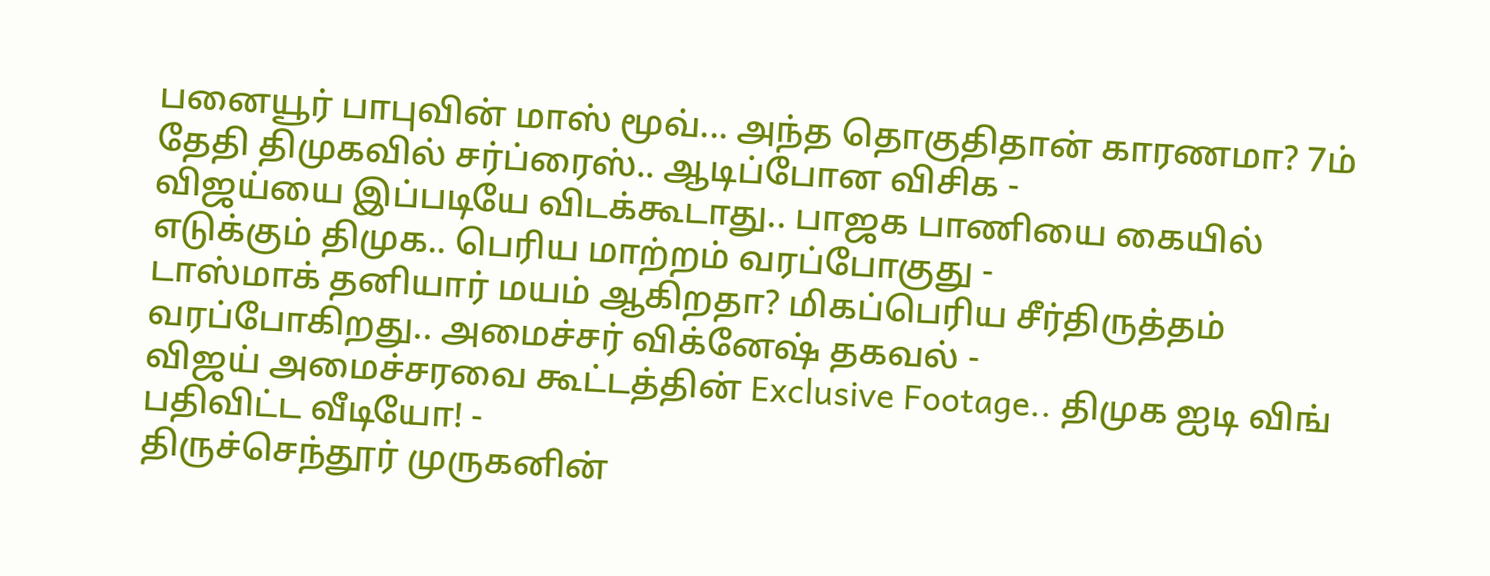பனையூர் பாபுவின் மாஸ் மூவ்... அந்த தொகுதிதான் காரணமா? 7ம் தேதி திமுகவில் சர்ப்ரைஸ்.. ஆடிப்போன விசிக -
விஜய்யை இப்படியே விடக்கூடாது.. பாஜக பாணியை கையில் எடுக்கும் திமுக.. பெரிய மாற்றம் வரப்போகுது -
டாஸ்மாக் தனியார் மயம் ஆகிறதா? மிகப்பெரிய சீர்திருத்தம் வரப்போகிறது.. அமைச்சர் விக்னேஷ் தகவல் -
விஜய் அமைச்சரவை கூட்டத்தின் Exclusive Footage.. திமுக ஐடி விங் பதிவிட்ட வீடியோ! -
திருச்செந்தூர் முருகனின்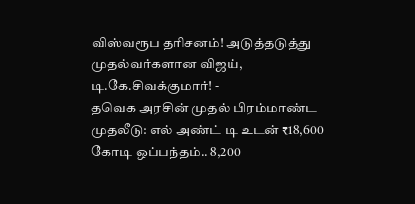விஸ்வரூப தரிசனம்! அடுத்தடுத்து முதல்வர்களான விஜய், டி.கே.சிவக்குமார்! -
தவெக அரசின் முதல் பிரம்மாண்ட முதலீடு: எல் அண்ட் டி உடன் ₹18,600 கோடி ஒப்பந்தம்.. 8,200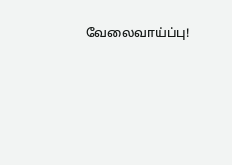வேலைவாய்ப்பு!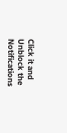Click it and Unblock the Notifications